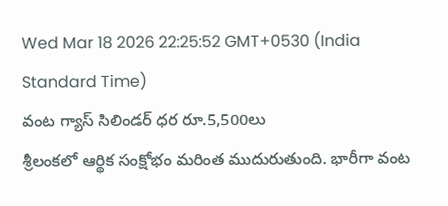Wed Mar 18 2026 22:25:52 GMT+0530 (India Standard Time)
వంట గ్యాస్ సిలిండర్ ధర రూ.5,500లు
శ్రీలంకలో ఆర్థిక సంక్షోభం మరింత ముదురుతుంది. భారీగా వంట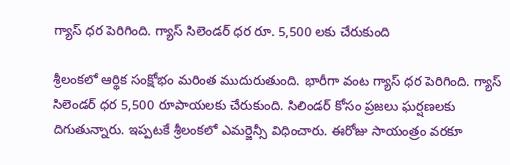గ్యాస్ ధర పెరిగింది. గ్యాస్ సిలెండర్ ధర రూ. 5,500 లకు చేరుకుంది

శ్రీలంకలో ఆర్థిక సంక్షోభం మరింత ముదురుతుంది. భారీగా వంట గ్యాస్ ధర పెరిగింది. గ్యాస్ సిలెండర్ ధర 5,500 రూపాయలకు చేరుకుంది. సిలిండర్ కోసం ప్రజలు ఘర్షణలకు దిగుతున్నారు. ఇప్పటకే శ్రీలంకలో ఎమర్జెన్సీ విధించారు. ఈరోజు సాయంత్రం వరకూ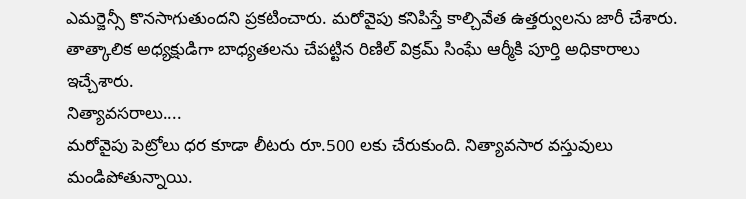ఎమర్జెన్సీ కొనసాగుతుందని ప్రకటించారు. మరోవైపు కనిపిస్తే కాల్చివేత ఉత్తర్వులను జారీ చేశారు. తాత్కాలిక అధ్యక్షుడిగా బాధ్యతలను చేపట్టిన రిణిల్ విక్రమ్ సింఘే ఆర్మీకి పూర్తి అధికారాలు ఇచ్చేశారు.
నిత్యావసరాలు....
మరోవైపు పెట్రోలు ధర కూడా లీటరు రూ.500 లకు చేరుకుంది. నిత్యావసార వస్తువులు మండిపోతున్నాయి.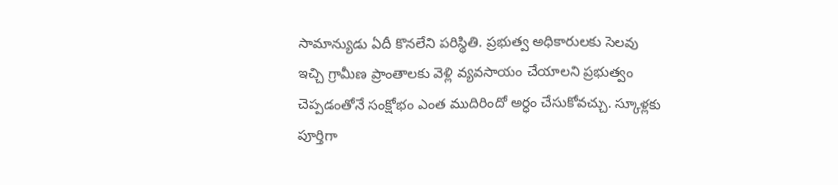సామాన్యుడు ఏదీ కొనలేని పరిస్థితి. ప్రభుత్వ అధికారులకు సెలవు ఇచ్చి గ్రామీణ ప్రాంతాలకు వెళ్లి వ్యవసాయం చేయాలని ప్రభుత్వం చెప్పడంతోనే సంక్షోభం ఎంత ముదిరిందో అర్ధం చేసుకోవచ్చు. స్కూళ్లకు పూర్తిగా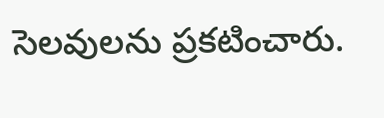సెలవులను ప్రకటించారు.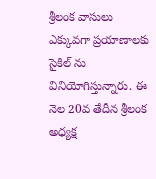శ్రీలంక వాసులు ఎక్కువగా ప్రయాణాలకు సైకిల్ ను వినియోగిస్తున్నారు. ఈ నెల 20వ తేదీన శ్రీలంక అధ్యక్ష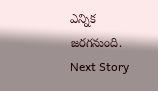ఎన్నిక జరగనుంది.
Next Story